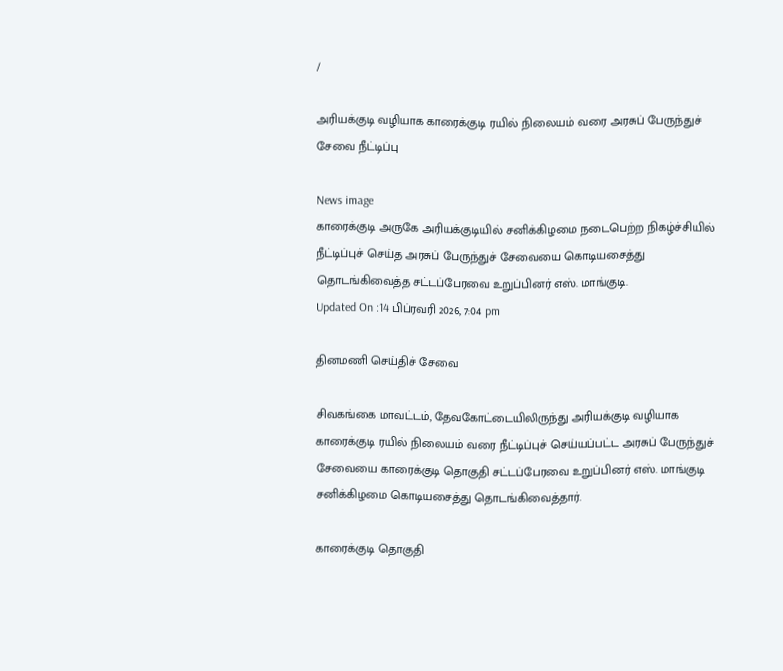/

அரியக்குடி வழியாக காரைக்குடி ரயில் நிலையம் வரை அரசுப் பேருந்துச் சேவை நீட்டிப்பு

News image
காரைக்குடி அருகே அரியக்குடியில் சனிக்கிழமை நடைபெற்ற நிகழ்ச்சியில் நீட்டிப்புச் செய்த அரசுப் பேருந்துச் சேவையை கொடியசைத்து தொடங்கிவைத்த சட்டப்பேரவை உறுப்பினர் எஸ். மாங்குடி.
Updated On :14 பிப்ரவரி 2026, 7:04 pm

தினமணி செய்திச் சேவை

சிவகங்கை மாவட்டம், தேவகோட்டையிலிருந்து அரியக்குடி வழியாக காரைக்குடி ரயில் நிலையம் வரை நீட்டிப்புச் செய்யப்பட்ட அரசுப் பேருந்துச் சேவையை காரைக்குடி தொகுதி சட்டப்பேரவை உறுப்பினர் எஸ். மாங்குடி சனிக்கிழமை கொடியசைத்து தொடங்கிவைத்தார்.

காரைக்குடி தொகுதி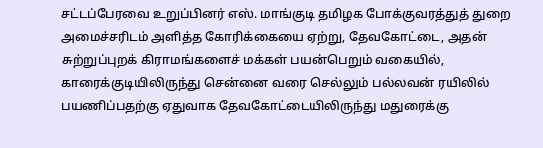சட்டப்பேரவை உறுப்பினர் எஸ். மாங்குடி தமிழக போக்குவரத்துத் துறை அமைச்சரிடம் அளித்த கோரிக்கையை ஏற்று, தேவகோட்டை, அதன் சுற்றுப்புறக் கிராமங்களைச் மக்கள் பயன்பெறும் வகையில், காரைக்குடியிலிருந்து சென்னை வரை செல்லும் பல்லவன் ரயிலில் பயணிப்பதற்கு ஏதுவாக தேவகோட்டையிலிருந்து மதுரைக்கு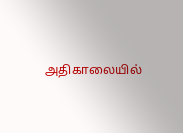அதிகாலையில்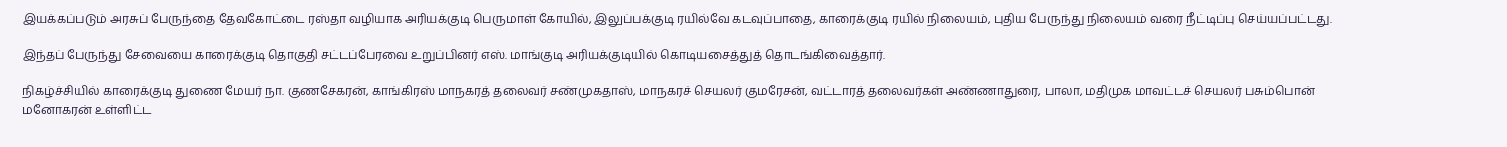இயக்கப்படும் அரசுப் பேருந்தை தேவகோட்டை ரஸ்தா வழியாக அரியக்குடி பெருமாள் கோயில், இலுப்பக்குடி ரயில்வே கடவுப்பாதை, காரைக்குடி ரயில் நிலையம், புதிய பேருந்து நிலையம் வரை நீட்டிப்பு செய்யப்பட்டது.

இந்தப் பேருந்து சேவையை காரைக்குடி தொகுதி சட்டப்பேரவை உறுப்பினர் எஸ். மாங்குடி அரியக்குடியில் கொடியசைத்துத் தொடங்கிவைத்தார்.

நிகழ்ச்சியில் காரைக்குடி துணை மேயர் நா. குணசேகரன், காங்கிரஸ் மாநகரத் தலைவர் சண்முகதாஸ், மாநகரச் செயலர் குமரேசன், வட்டாரத் தலைவர்கள் அண்ணாதுரை, பாலா, மதிமுக மாவட்டச் செயலர் பசும்பொன் மனோகரன் உள்ளிட்ட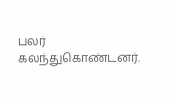பலர் கலந்துகொண்டனர்.